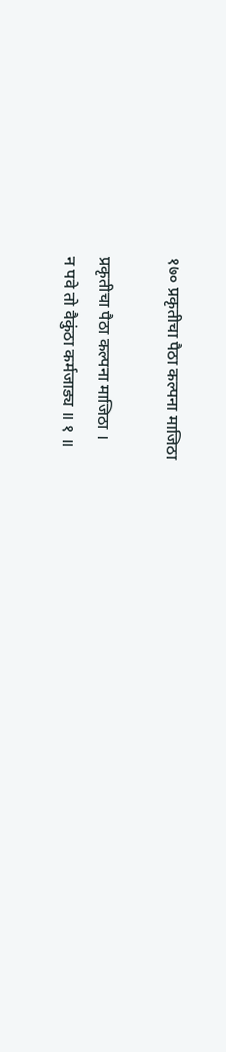१७० प्रकृतीचा पैठा कल्पना माजिठा

प्रकृतीचा पैठा कल्पना माजिठा ।
न पवे तो वैकुंठा कर्मजाड्य ॥ १ ॥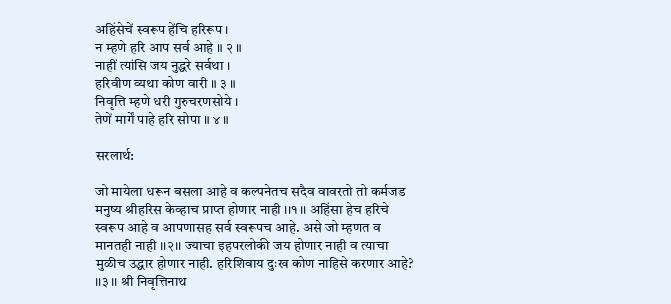अहिंसेचें स्वरूप हेंचि हरिरूप ।
न म्हणे हरि आप सर्व आहे ॥ २ ॥
नाहीं त्यांसि जय नुद्धरे सर्वथा ।
हरिवीण व्यथा कोण वारी ॥ ३ ॥
निवृत्ति म्हणे धरी गुरुचरणसोये ।
तेणें मार्गें पाहे हरि सोपा ॥ ४ ॥

सरलार्थ:

जो मायेला धरून बसला आहे व कल्पनेतच सदैव वावरतो तो कर्मजड मनुष्य श्रीहरिस केव्हाच प्राप्त होणार नाही ।।१।। अहिंसा हेच हरिचे स्वरूप आहे व आपणासह सर्व स्वरूपच आहे. असे जो म्हणत व मानतही नाही ।।२।। ज्याचा इहपरलोकी जय होणार नाही व त्याचा मुळीच उद्धार होणार नाही. हरिशिवाय दुःख कोण नाहिसे करणार आहे? ।।३।। श्री निवृत्तिनाथ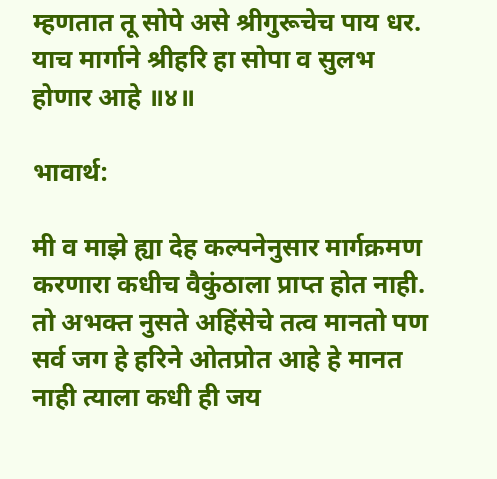म्हणतात तू सोपे असे श्रीगुरूचेच पाय धर. याच मार्गाने श्रीहरि हा सोपा व सुलभ होणार आहे ॥४॥

भावार्थ:

मी व माझे ह्या देह कल्पनेनुसार मार्गक्रमण करणारा कधीच वैकुंठाला प्राप्त होत नाही. तो अभक्त नुसते अहिंसेचे तत्व मानतो पण सर्व जग हे हरिने ओतप्रोत आहे हे मानत नाही त्याला कधी ही जय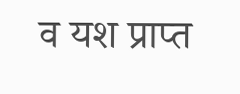व यश प्राप्त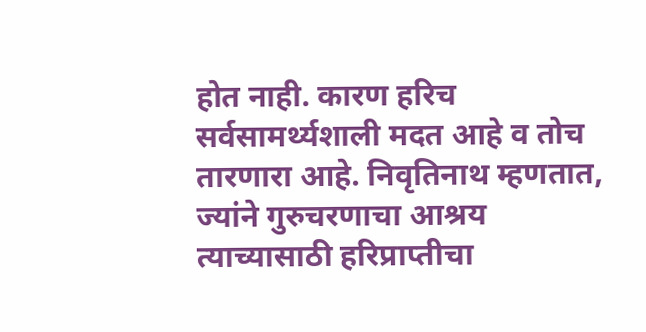होत नाही. कारण हरिच सर्वसामर्थ्यशाली मदत आहे व तोच तारणारा आहे. निवृतिनाथ म्हणतात, ज्यांने गुरुचरणाचा आश्रय त्याच्यासाठी हरिप्राप्तीचा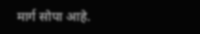मार्ग सोपा आहे.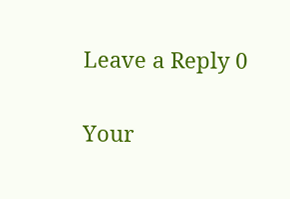Leave a Reply 0

Your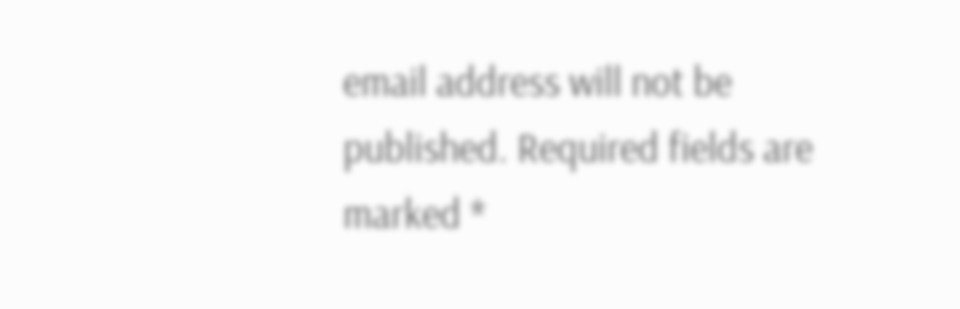email address will not be published. Required fields are marked *